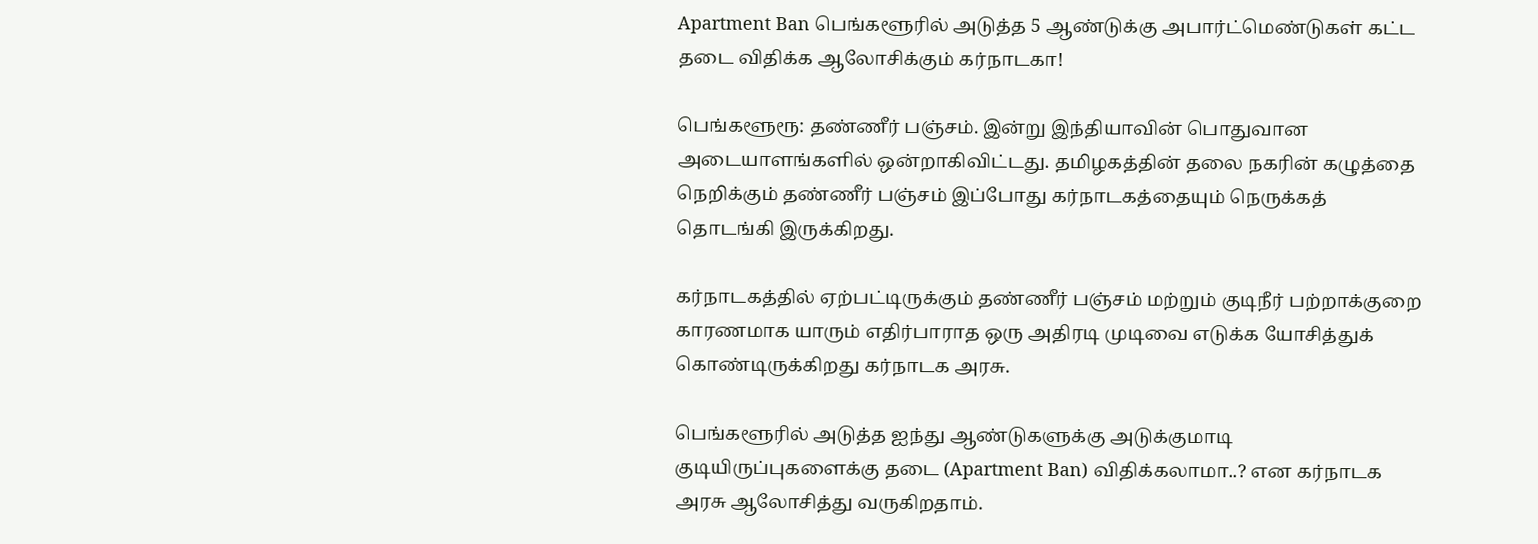Apartment Ban பெங்களூரில் அடுத்த 5 ஆண்டுக்கு அபார்ட்மெண்டுகள் கட்ட தடை விதிக்க ஆலோசிக்கும் கர்நாடகா!

பெங்களூரூ: தண்ணீர் பஞ்சம். இன்று இந்தியாவின் பொதுவான அடையாளங்களில் ஒன்றாகிவிட்டது. தமிழகத்தின் தலை நகரின் கழுத்தை நெறிக்கும் தண்ணீர் பஞ்சம் இப்போது கர்நாடகத்தையும் நெருக்கத் தொடங்கி இருக்கிறது.

கர்நாடகத்தில் ஏற்பட்டிருக்கும் தண்ணீர் பஞ்சம் மற்றும் குடிநீர் பற்றாக்குறை காரணமாக யாரும் எதிர்பாராத ஒரு அதிரடி முடிவை எடுக்க யோசித்துக் கொண்டிருக்கிறது கர்நாடக அரசு.

பெங்களூரில் அடுத்த ஐந்து ஆண்டுகளுக்கு அடுக்குமாடி குடியிருப்புகளைக்கு தடை (Apartment Ban) விதிக்கலாமா..? என கர்நாடக அரசு ஆலோசித்து வருகிறதாம்.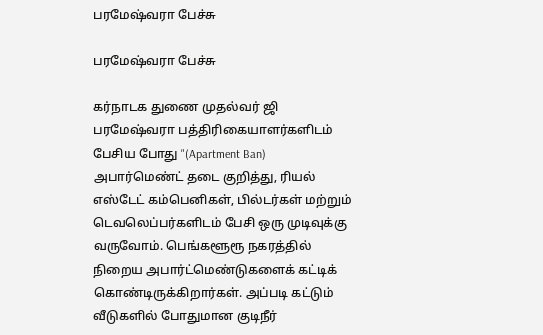பரமேஷ்வரா பேச்சு

பரமேஷ்வரா பேச்சு

கர்நாடக துணை முதல்வர் ஜி பரமேஷ்வரா பத்திரிகையாளர்களிடம் பேசிய போது "(Apartment Ban) அபார்மெண்ட் தடை குறித்து, ரியல் எஸ்டேட் கம்பெனிகள், பில்டர்கள் மற்றும் டெவலெப்பர்களிடம் பேசி ஒரு முடிவுக்கு வருவோம். பெங்களூரூ நகரத்தில் நிறைய அபார்ட்மெண்டுகளைக் கட்டிக் கொண்டிருக்கிறார்கள். அப்படி கட்டும் வீடுகளில் போதுமான குடிநீர்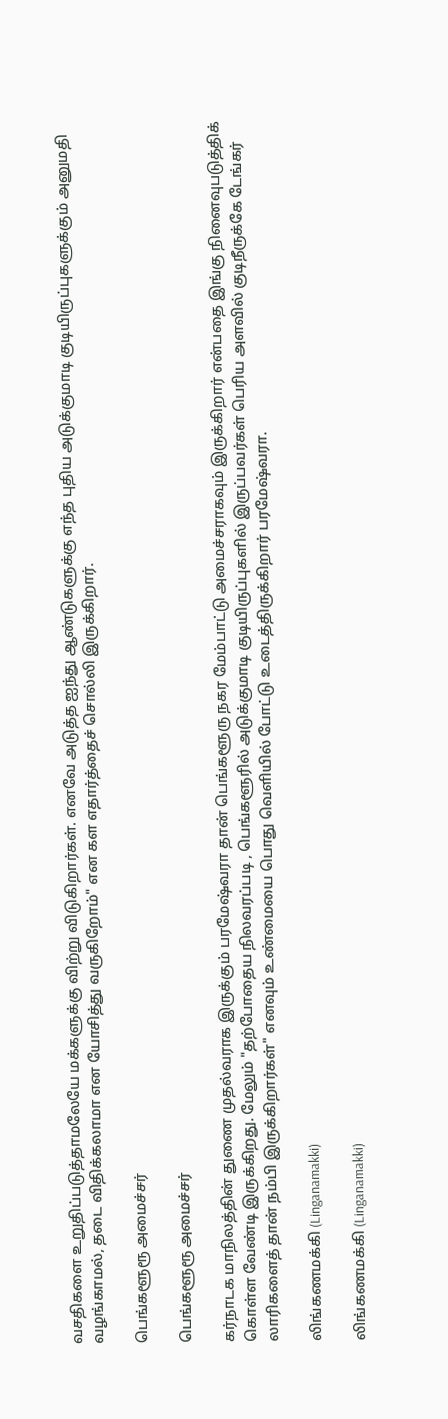வசதிகளை உறுதிப்படுத்தாமலேயே மக்களுக்கு விற்று விடுகிறார்கள். எனவே அடுத்த ஐந்து ஆண்டுகளுக்கு எந்த புதிய அடுக்குமாடி குடியிருப்புகளுக்கும் அனுமதி வழங்காமல், தடை விதிக்கலாமா என யோசித்து வருகிறோம்" என கள எதார்த்தைச் சொல்லி இருக்கிறார்.

பெங்களூரூ அமைச்சர்

பெங்களூரூ அமைச்சர்

கர்நாடக மாநிலத்தின் துணை முதல்வராக இருக்கும் பரமேஷ்வரா தான் பெங்களூரு நகர மேம்பாட்டு அமைச்சராகவும் இருக்கிறார் என்பதை இங்கு நினைவுபடுத்திக் கொள்ள வேண்டி இருக்கிறது. மேலும் "தற்போதைய நிலவரப்படி , பெங்களூரில் அடுக்குமாடி குடியிருப்புகளில் இருப்பவர்கள் பெரிய அளவில் குடிநீருக்கே டேங்கர் லாரிகளைத் தான் நம்பி இருக்கிறார்கள்" எனவும் உண்மையை பொது வெளியில் போட்டு உடைத்திருக்கிறார் பரமேஷ்வரா.

லிங்கணமக்கி (Linganamakki)

லிங்கணமக்கி (Linganamakki)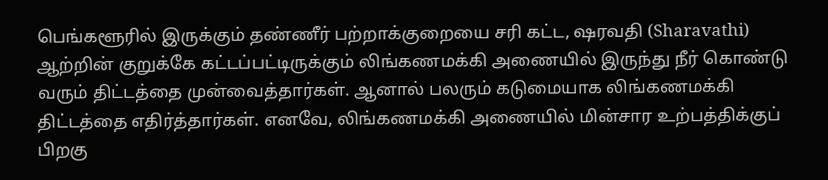பெங்களூரில் இருக்கும் தண்ணீர் பற்றாக்குறையை சரி கட்ட, ஷரவதி (Sharavathi) ஆற்றின் குறுக்கே கட்டப்பட்டிருக்கும் லிங்கணமக்கி அணையில் இருந்து நீர் கொண்டு வரும் திட்டத்தை முன்வைத்தார்கள். ஆனால் பலரும் கடுமையாக லிங்கணமக்கி திட்டத்தை எதிர்த்தார்கள். எனவே, லிங்கணமக்கி அணையில் மின்சார உற்பத்திக்குப் பிறகு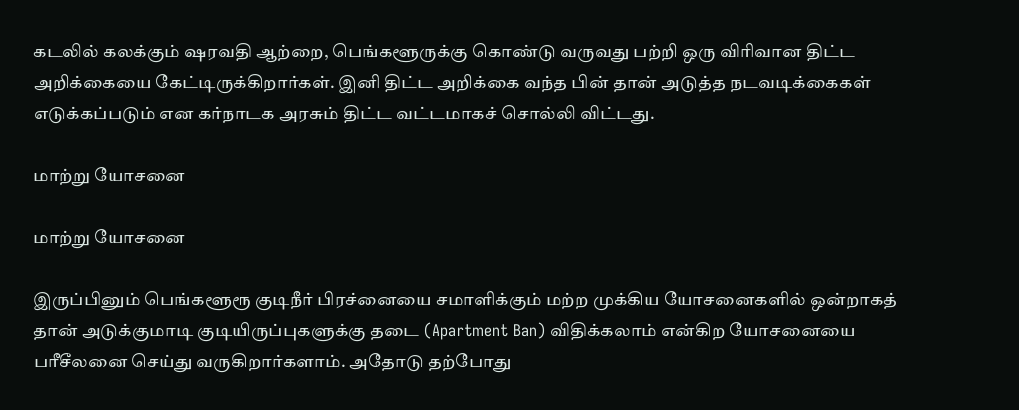கடலில் கலக்கும் ஷரவதி ஆற்றை, பெங்களூருக்கு கொண்டு வருவது பற்றி ஒரு விரிவான திட்ட அறிக்கையை கேட்டிருக்கிறார்கள். இனி திட்ட அறிக்கை வந்த பின் தான் அடுத்த நடவடிக்கைகள் எடுக்கப்படும் என கர்நாடக அரசும் திட்ட வட்டமாகச் சொல்லி விட்டது.

மாற்று யோசனை

மாற்று யோசனை

இருப்பினும் பெங்களூரூ குடிநீர் பிரச்னையை சமாளிக்கும் மற்ற முக்கிய யோசனைகளில் ஒன்றாகத் தான் அடுக்குமாடி குடியிருப்புகளுக்கு தடை (Apartment Ban) விதிக்கலாம் என்கிற யோசனையை பரீசீலனை செய்து வருகிறார்களாம். அதோடு தற்போது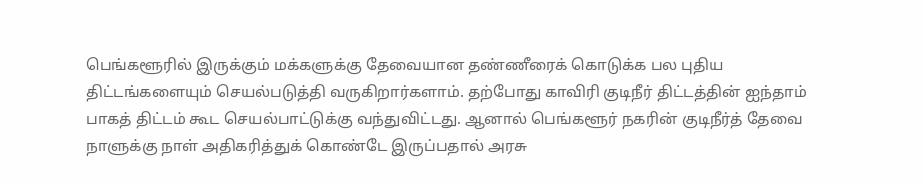பெங்களூரில் இருக்கும் மக்களுக்கு தேவையான தண்ணீரைக் கொடுக்க பல புதிய திட்டங்களையும் செயல்படுத்தி வருகிறார்களாம். தற்போது காவிரி குடிநீர் திட்டத்தின் ஐந்தாம் பாகத் திட்டம் கூட செயல்பாட்டுக்கு வந்துவிட்டது. ஆனால் பெங்களூர் நகரின் குடிநீர்த் தேவை நாளுக்கு நாள் அதிகரித்துக் கொண்டே இருப்பதால் அரசு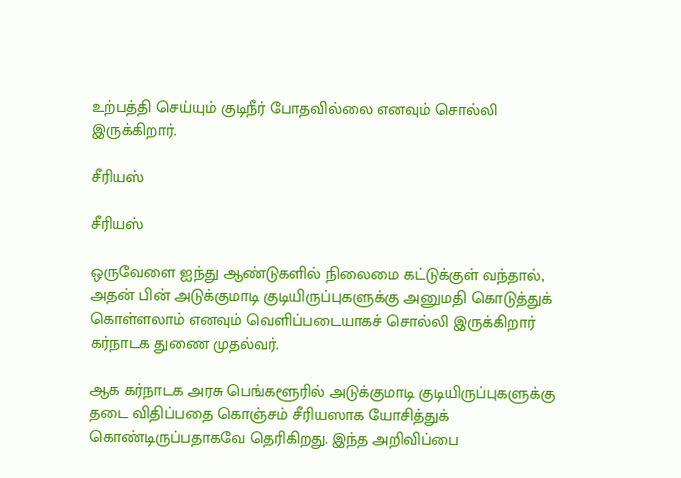உற்பத்தி செய்யும் குடிநீர் போதவில்லை எனவும் சொல்லி இருக்கிறார்.

சீரியஸ்

சீரியஸ்

ஒருவேளை ஐந்து ஆண்டுகளில் நிலைமை கட்டுக்குள் வந்தால், அதன் பின் அடுக்குமாடி குடியிருப்புகளுக்கு அனுமதி கொடுத்துக் கொள்ளலாம் எனவும் வெளிப்படையாகச் சொல்லி இருக்கிறார் கர்நாடக துணை முதல்வர்.

ஆக கர்நாடக அரசு பெங்களூரில் அடுக்குமாடி குடியிருப்புகளுக்கு தடை விதிப்பதை கொஞ்சம் சீரியஸாக யோசித்துக் கொண்டிருப்பதாகவே தெரிகிறது. இந்த அறிவிப்பை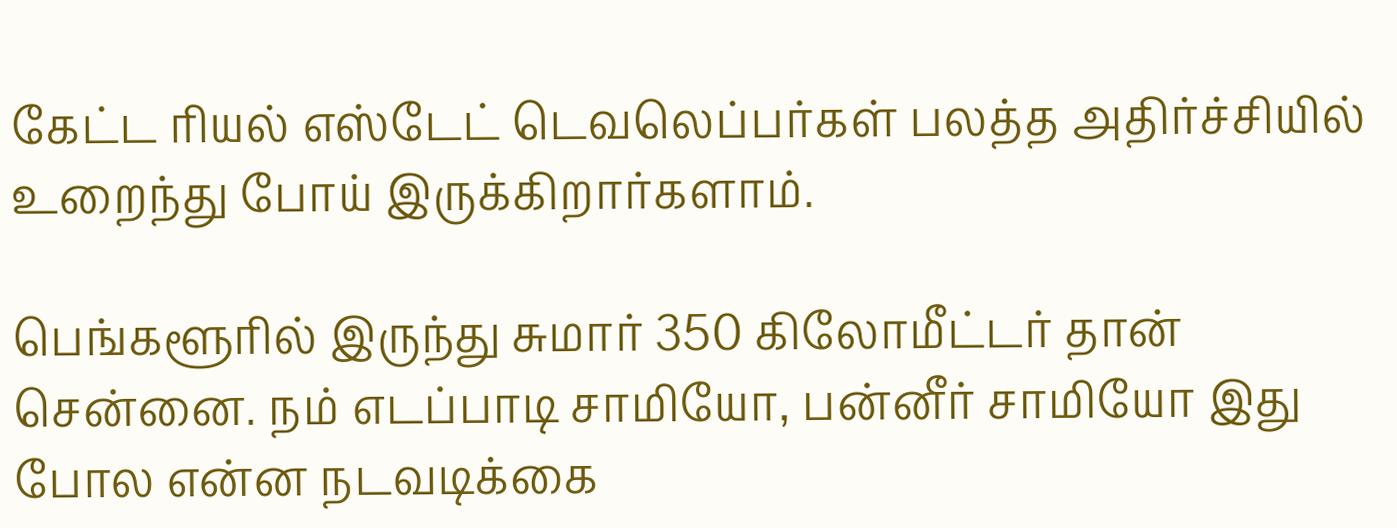கேட்ட ரியல் எஸ்டேட் டெவலெப்பர்கள் பலத்த அதிர்ச்சியில் உறைந்து போய் இருக்கிறார்களாம்.

பெங்களூரில் இருந்து சுமார் 350 கிலோமீட்டர் தான் சென்னை. நம் எடப்பாடி சாமியோ, பன்னீர் சாமியோ இது போல என்ன நடவடிக்கை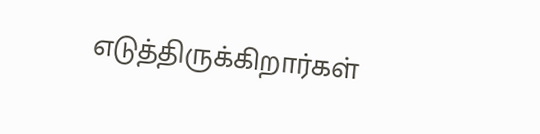எடுத்திருக்கிறார்கள்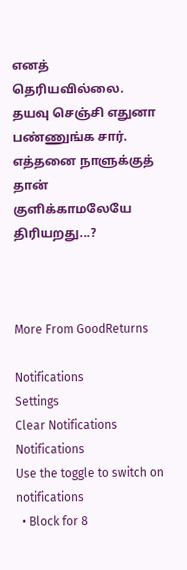எனத் தெரியவில்லை. தயவு செஞ்சி எதுனா பண்ணுங்க சார். எத்தனை நாளுக்குத் தான் குளிக்காமலேயே திரியறது...?



More From GoodReturns

Notifications
Settings
Clear Notifications
Notifications
Use the toggle to switch on notifications
  • Block for 8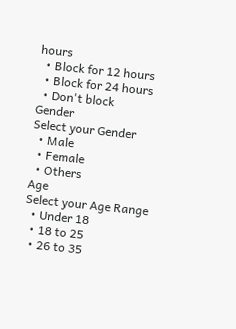hours
  • Block for 12 hours
  • Block for 24 hours
  • Don't block
Gender
Select your Gender
  • Male
  • Female
  • Others
Age
Select your Age Range
  • Under 18
  • 18 to 25
  • 26 to 35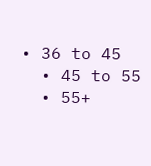• 36 to 45
  • 45 to 55
  • 55+